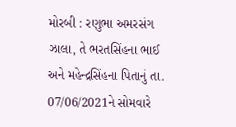મોરબી : રણુભા અમરસંગ ઝાલા, તે ભરતસિંહના ભાઈ અને મહેન્દ્રસિંહના પિતાનું તા. 07/06/2021ને સોમવારે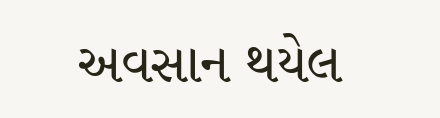અવસાન થયેલ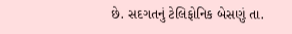છે. સદગતનું ટેલિફોનિક બેસણું તા.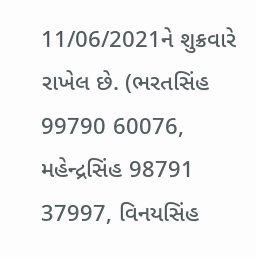11/06/2021ને શુક્રવારે રાખેલ છે. (ભરતસિંહ 99790 60076, મહેન્દ્રસિંહ 98791 37997, વિનયસિંહ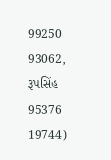99250 93062, રૂપસિંહ 95376 19744)